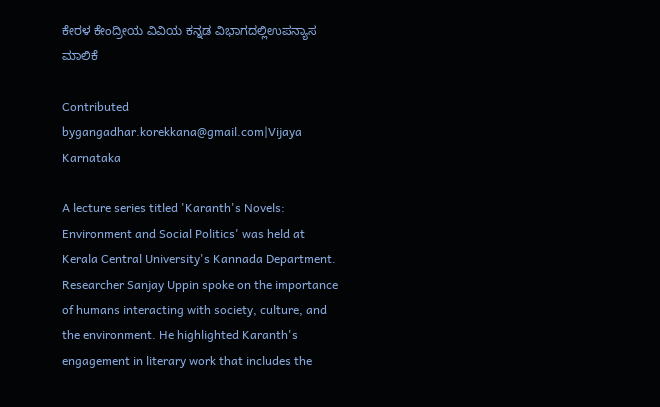ಕೇರಳ ಕೇಂದ್ರೀಯ ವಿವಿಯ ಕನ್ನಡ ವಿಭಾಗದಲ್ಲಿಉಪನ್ಯಾಸ ಮಾಲಿಕೆ

Contributed bygangadhar.korekkana@gmail.com|Vijaya Karnataka

A lecture series titled 'Karanth's Novels: Environment and Social Politics' was held at Kerala Central University's Kannada Department. Researcher Sanjay Uppin spoke on the importance of humans interacting with society, culture, and the environment. He highlighted Karanth's engagement in literary work that includes the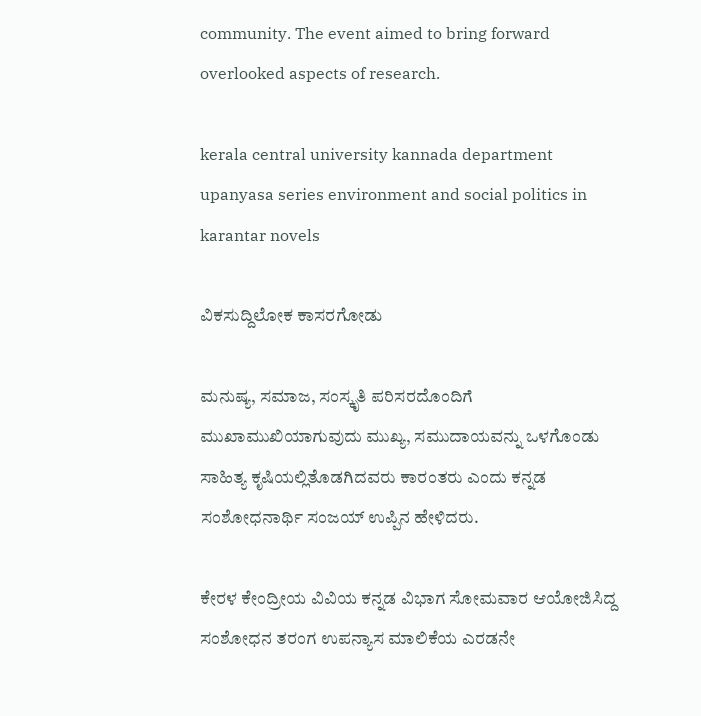community. The event aimed to bring forward overlooked aspects of research.

kerala central university kannada department upanyasa series environment and social politics in karantar novels

ವಿಕಸುದ್ದಿಲೋಕ ಕಾಸರಗೋಡು

ಮನುಷ್ಯ, ಸಮಾಜ, ಸಂಸ್ಕೃತಿ ಪರಿಸರದೊಂದಿಗೆ ಮುಖಾಮುಖಿಯಾಗುವುದು ಮುಖ್ಯ, ಸಮುದಾಯವನ್ನು ಒಳಗೊಂಡು ಸಾಹಿತ್ಯ ಕೃಷಿಯಲ್ಲಿತೊಡಗಿದವರು ಕಾರಂತರು ಎಂದು ಕನ್ನಡ ಸಂಶೋಧನಾರ್ಥಿ ಸಂಜಯ್ ಉಪ್ಪಿನ ಹೇಳಿದರು.

ಕೇರಳ ಕೇಂದ್ರೀಯ ವಿವಿಯ ಕನ್ನಡ ವಿಭಾಗ ಸೋಮವಾರ ಆಯೋಜಿಸಿದ್ದ ಸಂಶೋಧನ ತರಂಗ ಉಪನ್ಯಾಸ ಮಾಲಿಕೆಯ ಎರಡನೇ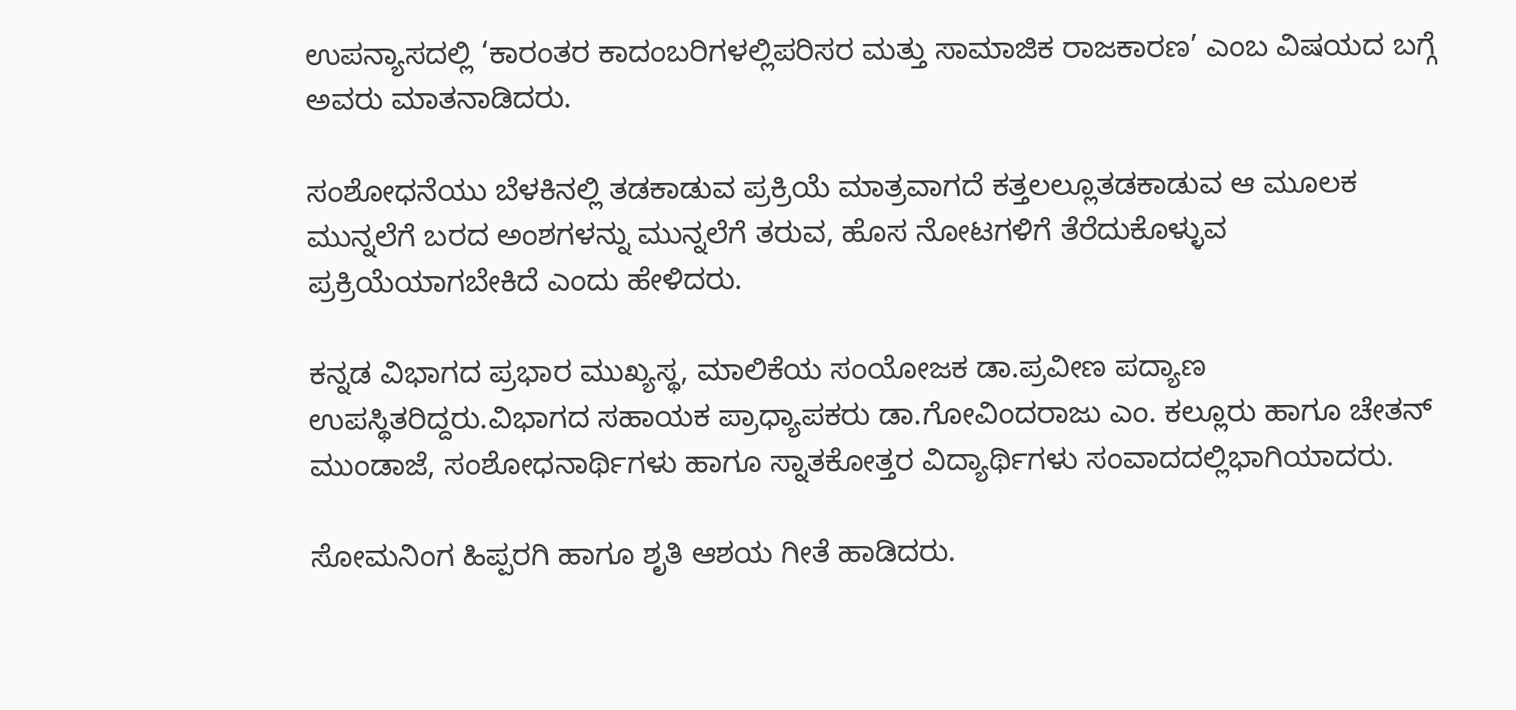ಉಪನ್ಯಾಸದಲ್ಲಿ ‘ಕಾರಂತರ ಕಾದಂಬರಿಗಳಲ್ಲಿಪರಿಸರ ಮತ್ತು ಸಾಮಾಜಿಕ ರಾಜಕಾರಣ’ ಎಂಬ ವಿಷಯದ ಬಗ್ಗೆ ಅವರು ಮಾತನಾಡಿದರು.

ಸಂಶೋಧನೆಯು ಬೆಳಕಿನಲ್ಲಿ ತಡಕಾಡುವ ಪ್ರಕ್ರಿಯೆ ಮಾತ್ರವಾಗದೆ ಕತ್ತಲಲ್ಲೂತಡಕಾಡುವ ಆ ಮೂಲಕ ಮುನ್ನಲೆಗೆ ಬರದ ಅಂಶಗಳನ್ನು ಮುನ್ನಲೆಗೆ ತರುವ, ಹೊಸ ನೋಟಗಳಿಗೆ ತೆರೆದುಕೊಳ್ಳುವ ಪ್ರಕ್ರಿಯೆಯಾಗಬೇಕಿದೆ ಎಂದು ಹೇಳಿದರು.

ಕನ್ನಡ ವಿಭಾಗದ ಪ್ರಭಾರ ಮುಖ್ಯಸ್ಥ, ಮಾಲಿಕೆಯ ಸಂಯೋಜಕ ಡಾ.ಪ್ರವೀಣ ಪದ್ಯಾಣ ಉಪಸ್ಥಿತರಿದ್ದರು.ವಿಭಾಗದ ಸಹಾಯಕ ಪ್ರಾಧ್ಯಾಪಕರು ಡಾ.ಗೋವಿಂದರಾಜು ಎಂ. ಕಲ್ಲೂರು ಹಾಗೂ ಚೇತನ್ ಮುಂಡಾಜೆ, ಸಂಶೋಧನಾರ್ಥಿಗಳು ಹಾಗೂ ಸ್ನಾತಕೋತ್ತರ ವಿದ್ಯಾರ್ಥಿಗಳು ಸಂವಾದದಲ್ಲಿಭಾಗಿಯಾದರು.

ಸೋಮನಿಂಗ ಹಿಪ್ಪರಗಿ ಹಾಗೂ ಶೃತಿ ಆಶಯ ಗೀತೆ ಹಾಡಿದರು.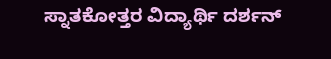ಸ್ನಾತಕೋತ್ತರ ವಿದ್ಯಾರ್ಥಿ ದರ್ಶನ್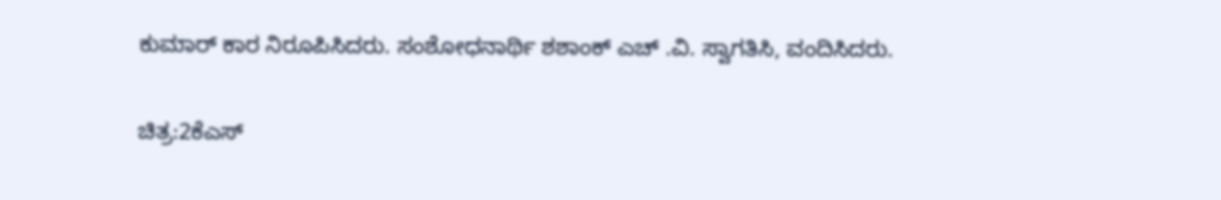ಕುಮಾರ್ ಕಾರ ನಿರೂಪಿಸಿದರು. ಸಂಶೋಧನಾರ್ಥಿ ಶಶಾಂಕ್ ಎಚ್ .ವಿ. ಸ್ವಾಗತಿಸಿ, ವಂದಿಸಿದರು.

ಚಿತ್ರ:2ಕೆಎಸ್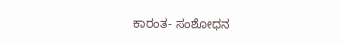ಕಾರಂತ- ಸಂಶೋಧನ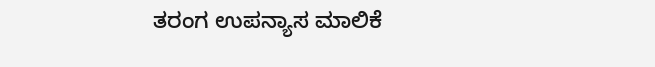ತರಂಗ ಉಪನ್ಯಾಸ ಮಾಲಿಕೆ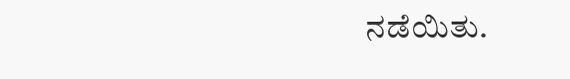ನಡೆಯಿತು.